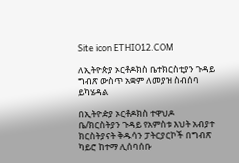Site icon ETHIO12.COM

ለኢትዮጵያ ኦርቶዶክስ ቤተክርስቲያን ጉዳይ ግብጽ ውስጥ አቋም ለመያዝ ስብሰባ ይካሄዳል

በኢትዮዽያ ኦርቶዶክስ ተዋህዶ ቤ/ክርስትያን ጉዳይ የአምስቱ እህት አብያተ ክርስትያናት ቅዱሳን ፓትርያርኮች በግብጽ ካይሮ ከተማ ሊሰባሰቡ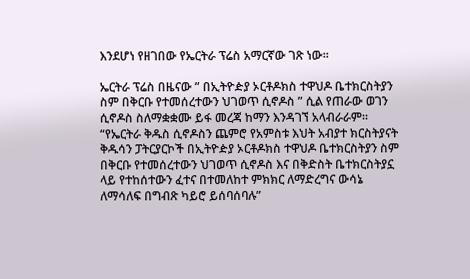እንደሆነ የዘገበው የኤርትራ ፕሬስ አማርኛው ገጽ ነው።

ኤርትራ ፕሬስ በዜናው ” በኢትዮዽያ ኦርቶዶክስ ተዋህዶ ቤተክርስትያን ስም በቅርቡ የተመሰረተውን ህገወጥ ሲኖዶስ ” ሲል የጠራው ወገን ሲኖዶስ ስለማቋቋሙ ይፋ መረጃ ከማን እንዳገኘ አላብራራም። “የኤርትራ ቅዱስ ሲኖዶስን ጨምሮ የአምስቱ እህት አብያተ ክርስትያናት ቅዱሳን ፓትርያርኮች በኢትዮዽያ ኦርቶዶክስ ተዋህዶ ቤተክርስትያን ስም በቅርቡ የተመሰረተውን ህገወጥ ሲኖዶስ እና በቅድስት ቤተክርስትያኗ ላይ የተከሰተውን ፈተና በተመለከተ ምክክር ለማድረግና ውሳኔ ለማሳለፍ በግብጽ ካይሮ ይሰባሰባሉ”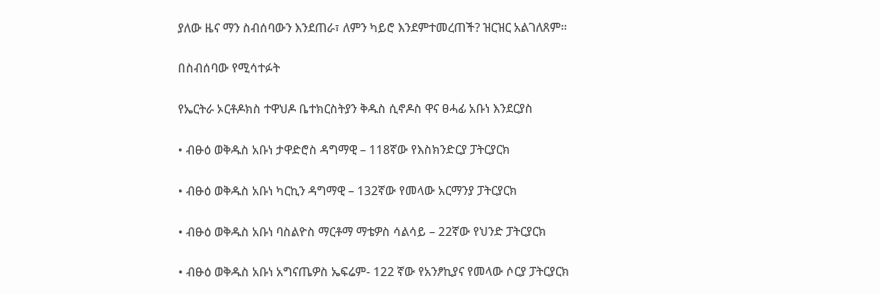ያለው ዜና ማን ስብሰባውን እንደጠራ፣ ለምን ካይሮ እንደምተመረጠች? ዝርዝር አልገለጸም።

በስብሰባው የሚሳተፉት

የኤርትራ ኦርቶዶክስ ተዋህዶ ቤተክርስትያን ቅዱስ ሲኖዶስ ዋና ፀሓፊ አቡነ እንደርያስ

• ብፁዕ ወቅዱስ አቡነ ታዋድሮስ ዳግማዊ – 118ኛው የእስክንድርያ ፓትርያርክ

• ብፁዕ ወቅዱስ አቡነ ካርኪን ዳግማዊ – 132ኛው የመላው አርማንያ ፓትርያርክ

• ብፁዕ ወቅዱስ አቡነ ባስልዮስ ማርቶማ ማቴዎስ ሳልሳይ – 22ኛው የህንድ ፓትርያርክ

• ብፁዕ ወቅዱስ አቡነ አግናጤዎስ ኤፍሬም- 122 ኛው የአንፆኪያና የመላው ሶርያ ፓትርያርክ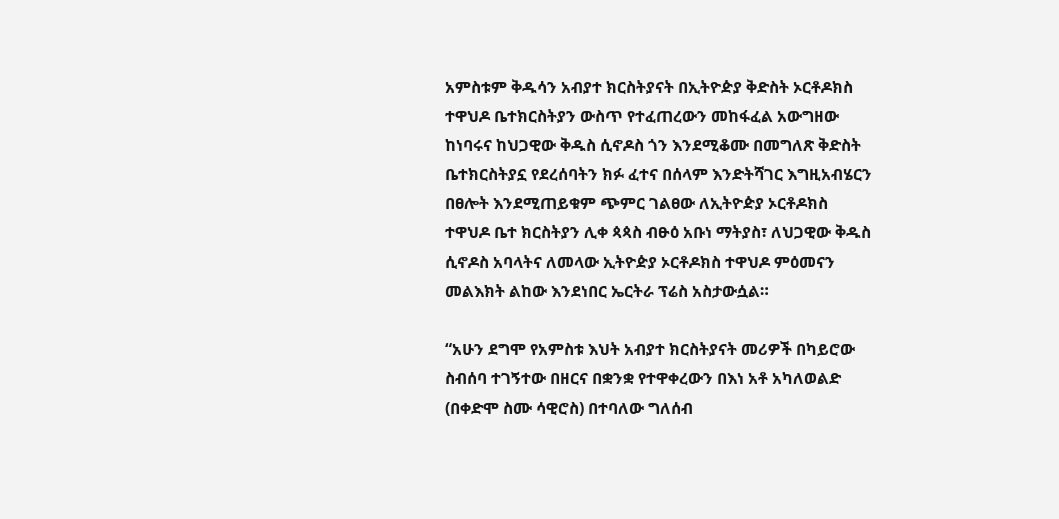አምስቱም ቅዱሳን አብያተ ክርስትያናት በኢትዮዽያ ቅድስት ኦርቶዶክስ ተዋህዶ ቤተክርስትያን ውስጥ የተፈጠረውን መከፋፈል አውግዘው ከነባሩና ከህጋዊው ቅዱስ ሲኖዶስ ጎን እንደሚቆሙ በመግለጽ ቅድስት ቤተክርስትያኗ የደረሰባትን ክፉ ፈተና በሰላም እንድትሻገር እግዚአብሄርን በፀሎት እንደሚጠይቁም ጭምር ገልፀው ለኢትዮዽያ ኦርቶዶክስ ተዋህዶ ቤተ ክርስትያን ሊቀ ጳጳስ ብፁዕ አቡነ ማትያስ፣ ለህጋዊው ቅዱስ ሲኖዶስ አባላትና ለመላው ኢትዮዽያ ኦርቶዶክስ ተዋህዶ ምዕመናን መልእክት ልከው እንደነበር ኤርትራ ፕሬስ አስታውሷል።

“አሁን ደግሞ የአምስቱ እህት አብያተ ክርስትያናት መሪዎች በካይሮው ስብሰባ ተገኝተው በዘርና በቋንቋ የተዋቀረውን በእነ አቶ አካለወልድ (በቀድሞ ስሙ ሳዊሮስ) በተባለው ግለሰብ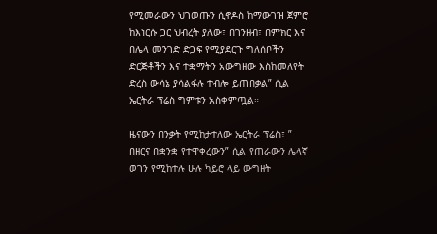የሚመራውን ህገወጡን ሲኖዶስ ከማውገዝ ጀምሮ ከእነርሱ ጋር ህብረት ያለው፣ በገንዘብ፣ በምክር እና በሌላ መንገድ ድጋፍ የሚያደርጉ ግለሰቦችን ድርጅቶችን እና ተቋማትን አውግዘው እስከመለየት ድረስ ውሳኔ ያሳልፋሉ ተብሎ ይጠበቃል” ሲል ኤርትራ ፕሬስ ግምቱን አስቀምጧል።

ዜናውን በንቃት የሚከታተለው ኤርትራ ፕሬስ፣ ” በዘርና በቋንቋ የተዋቀረውን” ሲል የጠራውን ሌላኛ ወገን የሚከተሉ ሁሉ ካይሮ ላይ ውግዘት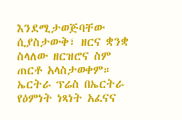እንደሚታወጅባቸው ሲያስታውቅ፣ ዘርና ቋንቋ ስላለው ዘርዝሮና ስም ጠርቶ አላስታወቀም። ኤርትራ ፕሬስ በኤርትራ የዕምነት ነጻነት አፈናና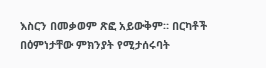እስርን በመቃወም ጽፎ አይውቅም። በርካቶች በዕምነታቸው ምክንያት የሚታሰሩባት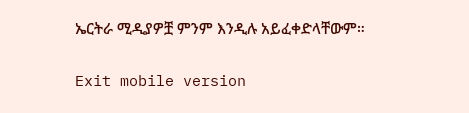ኤርትራ ሚዲያዎቿ ምንም እንዲሉ አይፈቀድላቸውም።

Exit mobile version